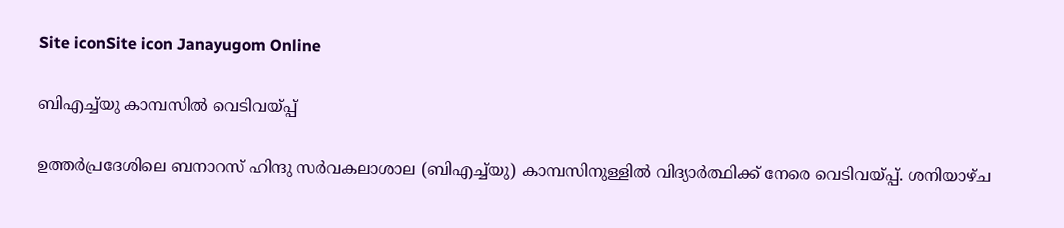Site iconSite icon Janayugom Online

ബിഎച്ച്‌യു കാമ്പസിൽ വെടിവയ്പ്പ്

ഉത്തർപ്രദേശിലെ ബനാറസ് ഹിന്ദു സർവകലാശാല (ബിഎച്ച്‌യു) കാമ്പസിനുള്ളിൽ വിദ്യാർത്ഥിക്ക് നേരെ വെടിവയ്പ്പ്. ശനിയാഴ്ച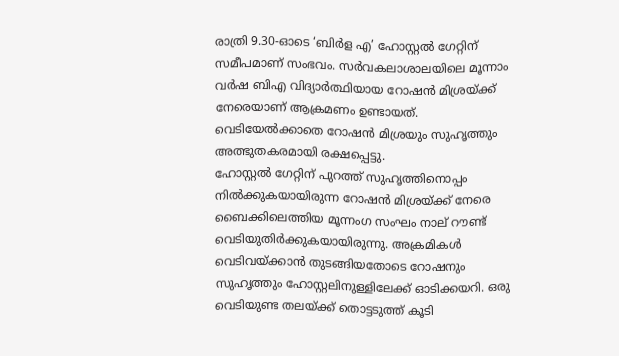രാത്രി 9.30-ഓടെ ‘ബിർള എ’ ഹോസ്റ്റൽ ഗേറ്റിന് സമീപമാണ് സംഭവം. സർവകലാശാലയിലെ മൂന്നാം വർഷ ബിഎ വിദ്യാർത്ഥിയായ റോഷൻ മിശ്രയ്ക്ക് നേരെയാണ് ആക്രമണം ഉണ്ടായത്. വെടിയേൽക്കാതെ റോഷൻ മിശ്രയും സുഹൃത്തും അത്ഭുതകരമായി രക്ഷപ്പെട്ടു.
ഹോസ്റ്റൽ ഗേറ്റിന് പുറത്ത് സുഹൃത്തിനൊപ്പം നിൽക്കുകയായിരുന്ന റോഷൻ മിശ്രയ്ക്ക് നേരെ ബൈക്കിലെത്തിയ മൂന്നംഗ സംഘം നാല് റൗണ്ട് വെടിയുതിർക്കുകയായിരുന്നു. അക്രമികൾ വെടിവയ്ക്കാൻ തുടങ്ങിയതോടെ റോഷനും സുഹൃത്തും ഹോസ്റ്റലിനുള്ളിലേക്ക് ഓടിക്കയറി. ഒരു വെടിയുണ്ട തലയ്ക്ക് തൊട്ടടുത്ത് കൂടി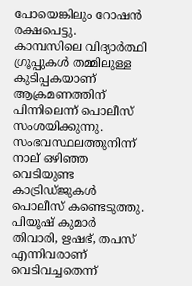പോയെങ്കിലും റോഷന്‍ രക്ഷപെട്ടു. കാമ്പസിലെ വിദ്യാർത്ഥി ഗ്രൂപ്പുകൾ തമ്മിലുള്ള കുടിപ്പകയാണ് ആക്രമണത്തിന് പിന്നിലെന്ന് പൊലീസ് സംശയിക്കുന്നു.
സംഭവസ്ഥലത്തുനിന്ന് നാല് ഒഴിഞ്ഞ വെടിയുണ്ട കാട്രിഡ്ജുകള്‍ പൊലീസ് കണ്ടെടുത്തു. പിയൂഷ് കുമാർ തിവാരി, ഋഷഭ്, തപസ് എന്നിവരാണ് വെടിവച്ചതെന്ന്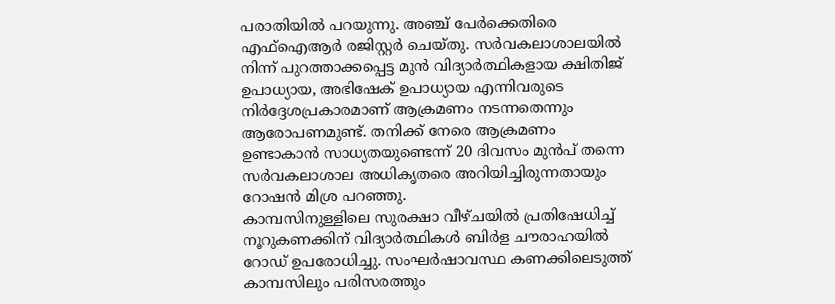പരാതിയിൽ പറയുന്നു. അഞ്ച് പേർക്കെതിരെ എഫ്‌ഐആർ രജിസ്റ്റർ ചെയ്തു. സർവകലാശാലയിൽ നിന്ന് പുറത്താക്കപ്പെട്ട മുൻ വിദ്യാർത്ഥികളായ ക്ഷിതിജ് ഉപാധ്യായ, അഭിഷേക് ഉപാധ്യായ എന്നിവരുടെ നിർദ്ദേശപ്രകാരമാണ് ആക്രമണം നടന്നതെന്നും ആരോപണമുണ്ട്. തനിക്ക് നേരെ ആക്രമണം ഉണ്ടാകാൻ സാധ്യതയുണ്ടെന്ന് 20 ദിവസം മുൻപ് തന്നെ സർവകലാശാല അധികൃതരെ അറിയിച്ചിരുന്നതായും റോഷൻ മിശ്ര പറഞ്ഞു.
കാമ്പസിനുള്ളിലെ സുരക്ഷാ വീഴ്ചയിൽ പ്രതിഷേധിച്ച് നൂറുകണക്കിന് വിദ്യാർത്ഥികൾ ബിർള ചൗരാഹയിൽ റോഡ് ഉപരോധിച്ചു. സംഘർഷാവസ്ഥ കണക്കിലെടുത്ത് കാമ്പസിലും പരിസരത്തും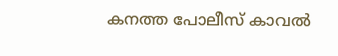കനത്ത പോലീസ് കാവൽ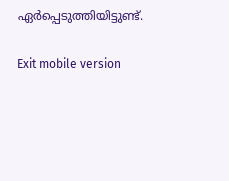ഏർപ്പെടുത്തിയിട്ടുണ്ട്.

Exit mobile version